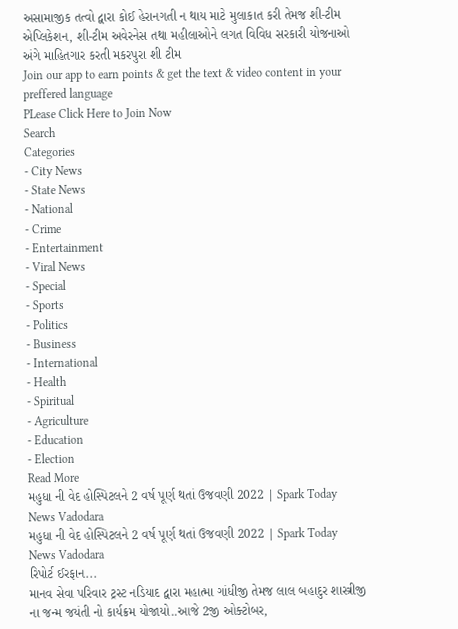અસામાજીક તત્વો દ્વારા કોઈ હેરાનગતી ન થાય માટે મુલાકાત કરી તેમજ શી-ટીમ એપ્લિકેશન, શી-ટીમ અવેરનેસ તથા મહીલાઓને લગત વિવિધ સરકારી યોજનાઓ અંગે માહિતગાર કરતી મકરપુરા શી ટીમ
Join our app to earn points & get the text & video content in your preffered language
PLease Click Here to Join Now
Search
Categories
- City News
- State News
- National
- Crime
- Entertainment
- Viral News
- Special
- Sports
- Politics
- Business
- International
- Health
- Spiritual
- Agriculture
- Education
- Election
Read More
મહુધા ની વેદ હોસ્પિટલને 2 વર્ષ પૂર્ણ થતાં ઉજવણી 2022 | Spark Today News Vadodara
મહુધા ની વેદ હોસ્પિટલને 2 વર્ષ પૂર્ણ થતાં ઉજવણી 2022 | Spark Today News Vadodara
રિપોર્ટ ઈરફાન...
માનવ સેવા પરિવાર ટ્રસ્ટ નડિયાદ દ્વારા મહાત્મા ગાંધીજી તેમજ લાલ બહાદુર શાસ્ત્રીજી ના જન્મ જયંતી નો કાર્યક્રમ યોજાયો..આજે 2જી ઓક્ટોબર,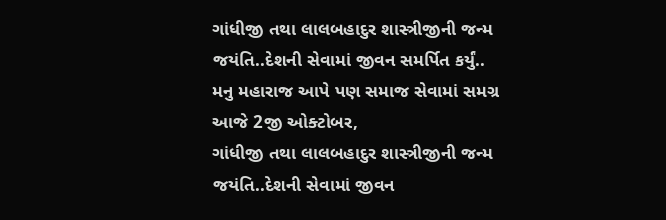ગાંધીજી તથા લાલબહાદુર શાસ્ત્રીજીની જન્મ જયંતિ..દેશની સેવામાં જીવન સમર્પિત કર્યું..
મનુ મહારાજ આપે પણ સમાજ સેવામાં સમગ્ર
આજે 2જી ઓક્ટોબર,
ગાંધીજી તથા લાલબહાદુર શાસ્ત્રીજીની જન્મ જયંતિ..દેશની સેવામાં જીવન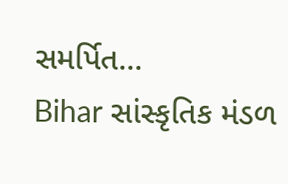સમર્પિત...
Bihar સાંસ્કૃતિક મંડળ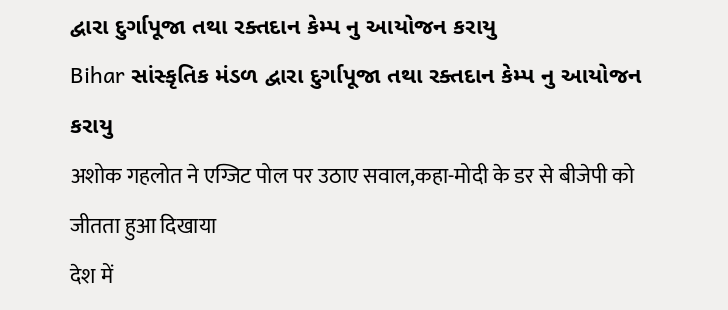દ્વારા દુર્ગાપૂજા તથા રક્તદાન કેમ્પ નુ આયોજન કરાયુ
Bihar સાંસ્કૃતિક મંડળ દ્વારા દુર્ગાપૂજા તથા રક્તદાન કેમ્પ નુ આયોજન કરાયુ
अशोक गहलोत ने एग्जिट पोल पर उठाए सवाल,कहा-मोदी के डर से बीजेपी को जीतता हुआ दिखाया
देश में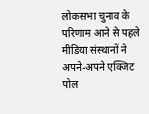लोकसभा चुनाव के परिणाम आने से पहले मीडिया संस्थानों ने अपने-अपने एक्जिट पोल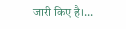जारी किए है।...